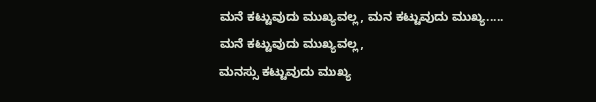ಮನೆ ಕಟ್ಟುವುದು ಮುಖ್ಯವಲ್ಲ, ಮನ ಕಟ್ಟುವುದು ಮುಖ್ಯ.....
ಮನೆ ಕಟ್ಟುವುದು ಮುಖ್ಯವಲ್ಲ,
ಮನಸ್ಸು ಕಟ್ಟುವುದು ಮುಖ್ಯ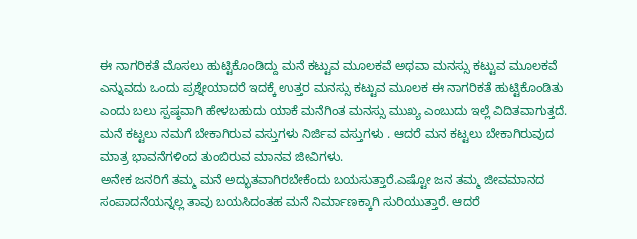ಈ ನಾಗರಿಕತೆ ಮೊಸಲು ಹುಟ್ಟಿಕೊಂಡಿದ್ದು ಮನೆ ಕಟ್ಟುವ ಮೂಲಕವೆ ಅಥವಾ ಮನಸ್ಸು ಕಟ್ಟುವ ಮೂಲಕವೆ
ಎನ್ನುವದು ಒಂದು ಪ್ರಶ್ನೇಯಾದರೆ ಇದಕ್ಕೆ ಉತ್ತರ ಮನಸ್ಸು ಕಟ್ಟುವ ಮೂಲಕ ಈ ನಾಗರಿಕತೆ ಹುಟ್ಟಿಕೊಂಡಿತು
ಎಂದು ಬಲು ಸ್ಪಷ್ಠವಾಗಿ ಹೇಳಬಹುದು ಯಾಕೆ ಮನೆಗಿಂತ ಮನಸ್ಸು ಮುಖ್ಯ ಎಂಬುದು ಇಲ್ಲೆ ವಿದಿತವಾಗುತ್ತದೆ.
ಮನೆ ಕಟ್ಟಲು ನಮಗೆ ಬೇಕಾಗಿರುವ ವಸ್ತುಗಳು ನಿರ್ಜಿವ ವಸ್ತುಗಳು . ಆದರೆ ಮನ ಕಟ್ಟಲು ಬೇಕಾಗಿರುವುದ
ಮಾತ್ರ ಭಾವನೆಗಳಿಂದ ತುಂಬಿರುವ ಮಾನವ ಜೀವಿಗಳು.
ಅನೇಕ ಜನರಿಗೆ ತಮ್ಮ ಮನೆ ಅದ್ಭುತವಾಗಿರಬೇಕೆಂದು ಬಯಸುತ್ತಾರೆ.ಎಷ್ಟೋ ಜನ ತಮ್ಮ ಜೀವಮಾನದ
ಸಂಪಾದನೆಯನ್ನಲ್ಲ ತಾವು ಬಯಸಿದಂತಹ ಮನೆ ನಿರ್ಮಾಣಕ್ಕಾಗಿ ಸುರಿಯುತ್ತಾರೆ. ಆದರೆ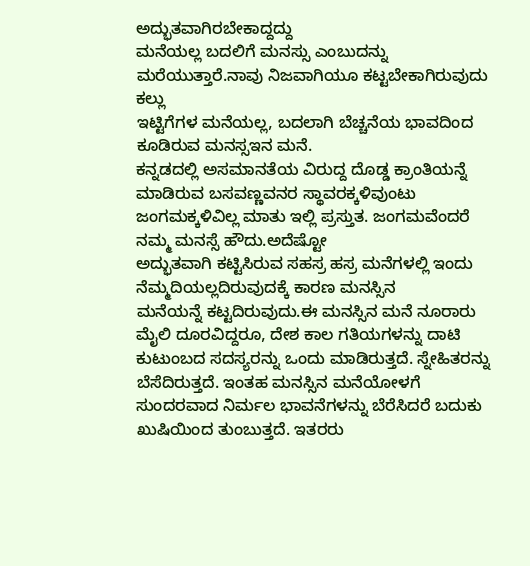ಅದ್ಭುತವಾಗಿರಬೇಕಾದ್ದದ್ದು
ಮನೆಯಲ್ಲ ಬದಲಿಗೆ ಮನಸ್ಸು ಎಂಬುದನ್ನು ಮರೆಯುತ್ತಾರೆ.ನಾವು ನಿಜವಾಗಿಯೂ ಕಟ್ಟಬೇಕಾಗಿರುವುದು ಕಲ್ಲು
ಇಟ್ಟಿಗೆಗಳ ಮನೆಯಲ್ಲ, ಬದಲಾಗಿ ಬೆಚ್ಚನೆಯ ಭಾವದಿಂದ ಕೂಡಿರುವ ಮನಸ್ಸಇನ ಮನೆ.
ಕನ್ನಡದಲ್ಲಿ ಅಸಮಾನತೆಯ ವಿರುದ್ದ ದೊಡ್ಡ ಕ್ರಾಂತಿಯನ್ನೆ ಮಾಡಿರುವ ಬಸವಣ್ಣವನರ ಸ್ಥಾವರಕ್ಕಳಿವುಂಟು
ಜಂಗಮಕ್ಕಳಿವಿಲ್ಲ ಮಾತು ಇಲ್ಲಿ ಪ್ರಸ್ತುತ. ಜಂಗಮವೆಂದರೆ ನಮ್ಮ ಮನಸ್ಸೆ ಹೌದು.ಅದೆಷ್ಟೋ
ಅದ್ಭುತವಾಗಿ ಕಟ್ಟಿಸಿರುವ ಸಹಸ್ರ ಹಸ್ರ ಮನೆಗಳಲ್ಲಿ ಇಂದು ನೆಮ್ಮದಿಯಲ್ಲದಿರುವುದಕ್ಕೆ ಕಾರಣ ಮನಸ್ಸಿನ
ಮನೆಯನ್ನೆ ಕಟ್ಟದಿರುವುದು.ಈ ಮನಸ್ಸಿನ ಮನೆ ನೂರಾರು ಮೈಲಿ ದೂರವಿದ್ದರೂ, ದೇಶ ಕಾಲ ಗತಿಯಗಳನ್ನು ದಾಟಿ
ಕುಟುಂಬದ ಸದಸ್ಯರನ್ನು ಒಂದು ಮಾಡಿರುತ್ತದೆ. ಸ್ನೇಹಿತರನ್ನು ಬೆಸೆದಿರುತ್ತದೆ. ಇಂತಹ ಮನಸ್ಸಿನ ಮನೆಯೋಳಗೆ
ಸುಂದರವಾದ ನಿರ್ಮಲ ಭಾವನೆಗಳನ್ನು ಬೆರೆಸಿದರೆ ಬದುಕು ಖುಷಿಯಿಂದ ತುಂಬುತ್ತದೆ. ಇತರರು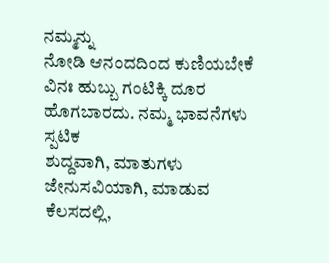ನಮ್ಮನ್ನು
ನೋಡಿ ಆನಂದದಿಂದ ಕುಣಿಯಬೇಕೆ ವಿನಃ ಹುಬ್ಬು ಗಂಟಿಕ್ಕಿ ದೂರ ಹೊಗಬಾರದು. ನಮ್ಮ ಭಾವನೆಗಳು ಸ್ಪಟಿಕ
ಶುದ್ದವಾಗಿ, ಮಾತುಗಳು ಜೇನುಸವಿಯಾಗಿ, ಮಾಡುವ ಕೆಲಸದಲ್ಲಿ,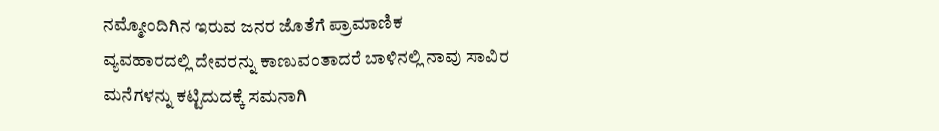ನಮ್ಮೋಂದಿಗಿನ ಇರುವ ಜನರ ಜೊತೆಗೆ ಪ್ರಾಮಾಣಿಕ
ವ್ಯವಹಾರದಲ್ಲಿ ದೇವರನ್ನು ಕಾಣುವಂತಾದರೆ ಬಾಳಿನಲ್ಲಿ ನಾವು ಸಾವಿರ ಮನೆಗಳನ್ನು ಕಟ್ಟಿದುದಕ್ಕೆ ಸಮನಾಗಿ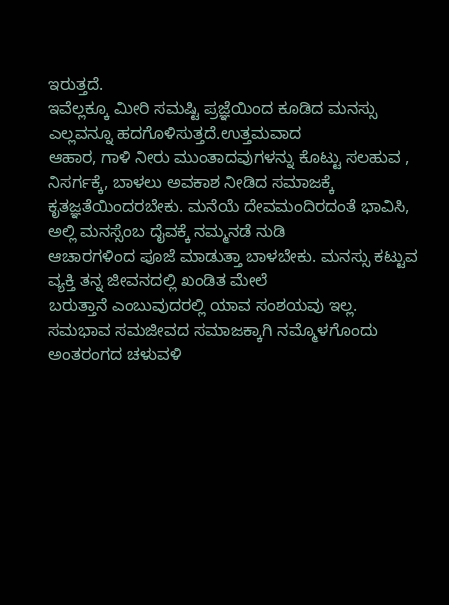ಇರುತ್ತದೆ.
ಇವೆಲ್ಲಕ್ಕೂ ಮೀರಿ ಸಮಷ್ಟಿ ಪ್ರಜ್ಞೆಯಿಂದ ಕೂಡಿದ ಮನಸ್ಸು ಎಲ್ಲವನ್ನೂ ಹದಗೊಳಿಸುತ್ತದೆ.ಉತ್ತಮವಾದ
ಆಹಾರ, ಗಾಳಿ ನೀರು ಮುಂತಾದವುಗಳನ್ನು ಕೊಟ್ಟು ಸಲಹುವ , ನಿಸರ್ಗಕ್ಕೆ, ಬಾಳಲು ಅವಕಾಶ ನೀಡಿದ ಸಮಾಜಕ್ಕೆ
ಕೃತಜ್ಞತೆಯಿಂದರಬೇಕು. ಮನೆಯೆ ದೇವಮಂದಿರದಂತೆ ಭಾವಿಸಿ, ಅಲ್ಲಿ ಮನಸ್ಸೆಂಬ ದೈವಕ್ಕೆ ನಮ್ಮನಡೆ ನುಡಿ
ಆಚಾರಗಳಿಂದ ಪೂಜೆ ಮಾಡುತ್ತಾ ಬಾಳಬೇಕು. ಮನಸ್ಸು ಕಟ್ಟುವ ವ್ಯಕ್ತಿ ತನ್ನ ಜೀವನದಲ್ಲಿ ಖಂಡಿತ ಮೇಲೆ
ಬರುತ್ತಾನೆ ಎಂಬುವುದರಲ್ಲಿ ಯಾವ ಸಂಶಯವು ಇಲ್ಲ.
ಸಮಭಾವ ಸಮಜೀವದ ಸಮಾಜಕ್ಕಾಗಿ ನಮ್ಮೊಳಗೊಂದು ಅಂತರಂಗದ ಚಳುವಳಿ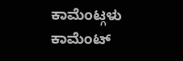ಕಾಮೆಂಟ್ಗಳು
ಕಾಮೆಂಟ್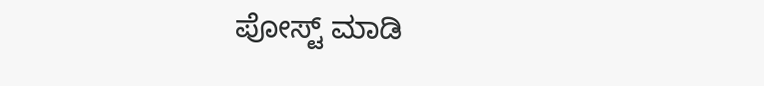ಪೋಸ್ಟ್ ಮಾಡಿ